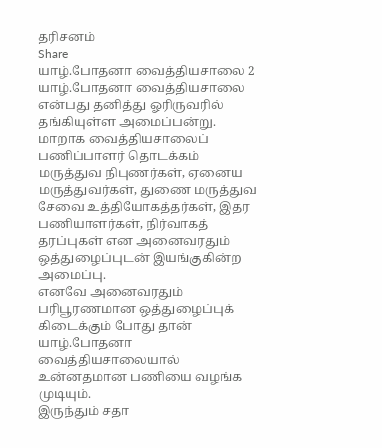தரிசனம்
Share
யாழ்.போதனா வைத்தியசாலை 2
யாழ்.போதனா வைத்தியசாலை என்பது தனித்து ஓரிருவரில் தங்கியுள்ள அமைப்பன்று. மாறாக வைத்தியசாலைப் பணிப்பாளர் தொடக்கம் மருத்துவ நிபுணர்கள், ஏனைய மருத்துவர்கள், துணை மருத்துவ சேவை உத்தியோகத்தர்கள், இதர பணியாளர்கள், நிர்வாகத் தரப்புகள் என அனைவரதும் ஒத்துழைப்புடன் இயங்குகின்ற அமைப்பு.
எனவே அனைவரதும் பரிபூரணமான ஒத்துழைப்புக் கிடைக்கும் போது தான் யாழ்.போதனா வைத்தியசாலையால் உன்னதமான பணியை வழங்க முடியும்.
இருந்தும் சதா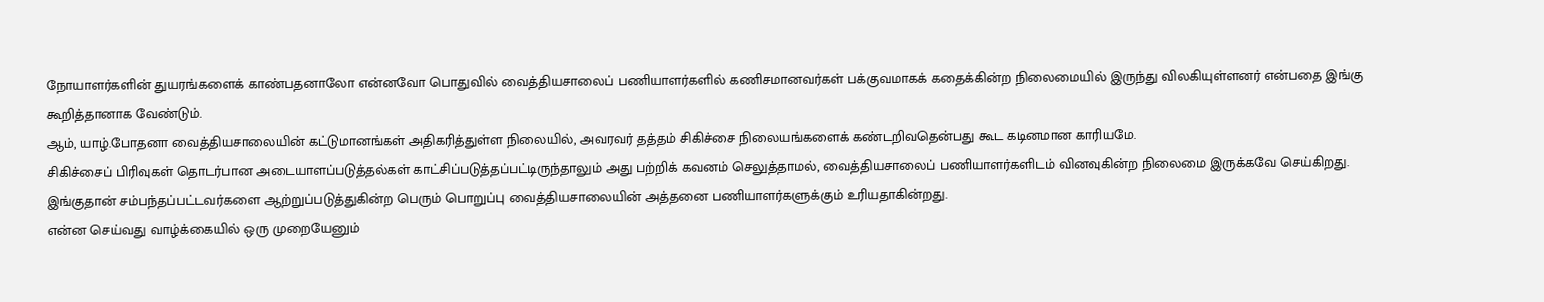நோயாளர்களின் துயரங்களைக் காண்பதனாலோ என்னவோ பொதுவில் வைத்தியசாலைப் பணியாளர்களில் கணிசமானவர்கள் பக்குவமாகக் கதைக்கின்ற நிலைமையில் இருந்து விலகியுள்ளனர் என்பதை இங்கு கூறித்தானாக வேண்டும்.
ஆம், யாழ்.போதனா வைத்தியசாலையின் கட்டுமானங்கள் அதிகரித்துள்ள நிலையில், அவரவர் தத்தம் சிகிச்சை நிலையங்களைக் கண்டறிவதென்பது கூட கடினமான காரியமே.
சிகிச்சைப் பிரிவுகள் தொடர்பான அடையாளப்படுத்தல்கள் காட்சிப்படுத்தப்பட்டிருந்தாலும் அது பற்றிக் கவனம் செலுத்தாமல், வைத்தியசாலைப் பணியாளர்களிடம் வினவுகின்ற நிலைமை இருக்கவே செய்கிறது.
இங்குதான் சம்பந்தப்பட்டவர்களை ஆற்றுப்படுத்துகின்ற பெரும் பொறுப்பு வைத்தியசாலையின் அத்தனை பணியாளர்களுக்கும் உரியதாகின்றது.
என்ன செய்வது வாழ்க்கையில் ஒரு முறையேனும்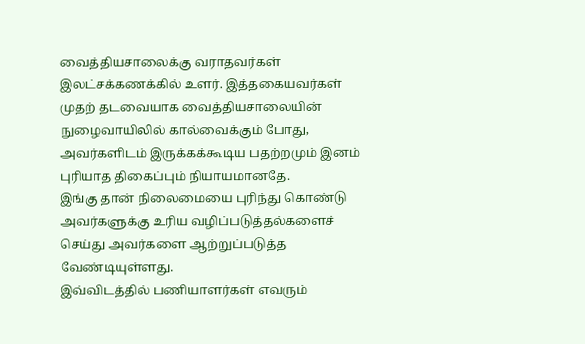வைத்தியசாலைக்கு வராதவர்கள் இலட்சக்கணக்கில் உளர். இத்தகையவர்கள் முதற் தடவையாக வைத்தியசாலையின் நுழைவாயிலில் கால்வைக்கும் போது, அவர்களிடம் இருக்கக்கூடிய பதற்றமும் இனம் புரியாத திகைப்பும் நியாயமானதே.
இங்கு தான் நிலைமையை புரிந்து கொண்டு அவர்களுக்கு உரிய வழிப்படுத்தல்களைச் செய்து அவர்களை ஆற்றுப்படுத்த வேண்டியுள்ளது.
இவ்விடத்தில் பணியாளர்கள் எவரும்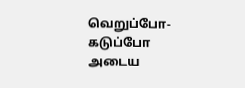வெறுப்போ-கடுப்போ அடைய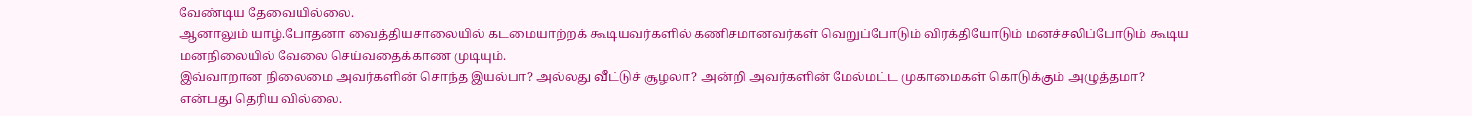வேண்டிய தேவையில்லை.
ஆனாலும் யாழ்.போதனா வைத்தியசாலையில் கடமையாற்றக் கூடியவர்களில் கணிசமானவர்கள் வெறுப்போடும் விரக்தியோடும் மனச்சலிப்போடும் கூடிய மனநிலையில் வேலை செய்வதைக்காண முடியும்.
இவ்வாறான நிலைமை அவர்களின் சொந்த இயல்பா? அல்லது வீட்டுச் சூழலா? அன்றி அவர்களின் மேல்மட்ட முகாமைகள் கொடுக்கும் அழுத்தமா? என்பது தெரிய வில்லை.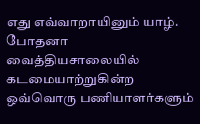எது எவ்வாறாயினும் யாழ். போதனா வைத்தியசாலையில் கடமையாற்றுகின்ற ஒவ்வொரு பணியாளர்களும்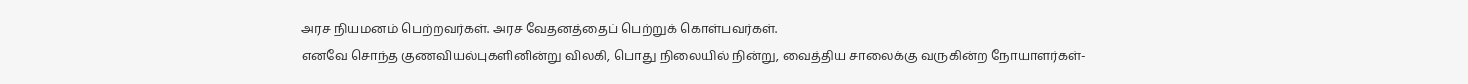அரச நியமனம் பெற்றவர்கள். அரச வேதனத்தைப் பெற்றுக் கொள்பவர்கள்.
எனவே சொந்த குணவியல்புகளினின்று விலகி, பொது நிலையில் நின்று, வைத்திய சாலைக்கு வருகின்ற நோயாளர்கள்-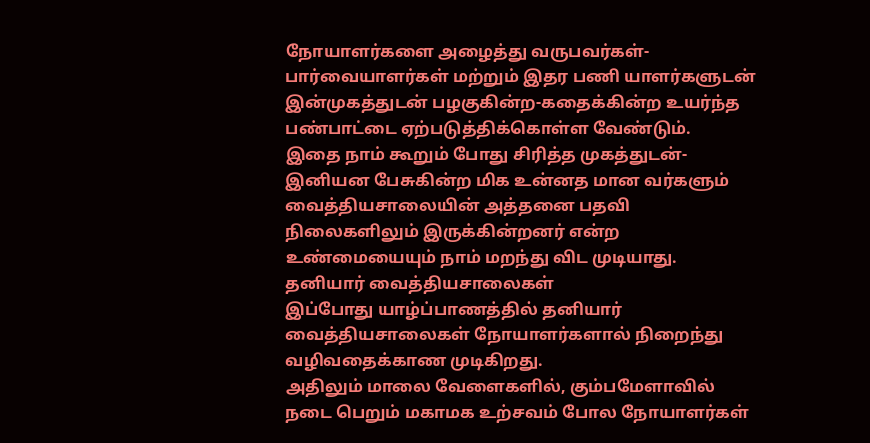நோயாளர்களை அழைத்து வருபவர்கள்-பார்வையாளர்கள் மற்றும் இதர பணி யாளர்களுடன் இன்முகத்துடன் பழகுகின்ற-கதைக்கின்ற உயர்ந்த பண்பாட்டை ஏற்படுத்திக்கொள்ள வேண்டும்.
இதை நாம் கூறும் போது சிரித்த முகத்துடன்-இனியன பேசுகின்ற மிக உன்னத மான வர்களும் வைத்தியசாலையின் அத்தனை பதவி நிலைகளிலும் இருக்கின்றனர் என்ற உண்மையையும் நாம் மறந்து விட முடியாது.
தனியார் வைத்தியசாலைகள்
இப்போது யாழ்ப்பாணத்தில் தனியார் வைத்தியசாலைகள் நோயாளர்களால் நிறைந்து வழிவதைக்காண முடிகிறது.
அதிலும் மாலை வேளைகளில், கும்பமேளாவில் நடை பெறும் மகாமக உற்சவம் போல நோயாளர்கள்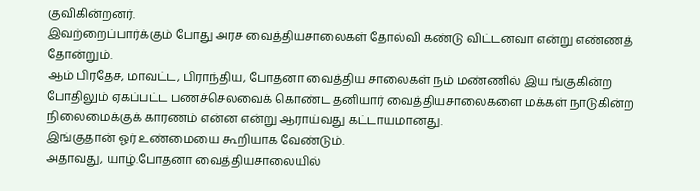குவிகின்றனர்.
இவற்றைப்பார்க்கும் போது அரச வைத்தியசாலைகள் தோல்வி கண்டு விட்டனவா என்று எண்ணத் தோன்றும்.
ஆம் பிரதேச, மாவட்ட, பிராந்திய, போதனா வைத்திய சாலைகள் நம் மண்ணில் இய ங்குகின்ற போதிலும் ஏகப்பட்ட பணச்செலவைக் கொண்ட தனியார் வைத்தியசாலைகளை மக்கள் நாடுகின்ற நிலைமைக்குக் காரணம் என்ன என்று ஆராய்வது கட்டாயமானது.
இங்குதான் ஓர் உண்மையை கூறியாக வேண்டும்.
அதாவது, யாழ்.போதனா வைத்தியசாலையில்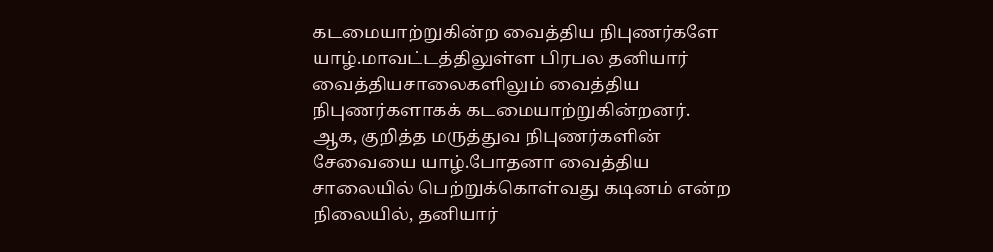கடமையாற்றுகின்ற வைத்திய நிபுணர்களே யாழ்.மாவட்டத்திலுள்ள பிரபல தனியார் வைத்தியசாலைகளிலும் வைத்திய நிபுணர்களாகக் கடமையாற்றுகின்றனர்.
ஆக, குறித்த மருத்துவ நிபுணர்களின் சேவையை யாழ்.போதனா வைத்திய சாலையில் பெற்றுக்கொள்வது கடினம் என்ற நிலையில், தனியார்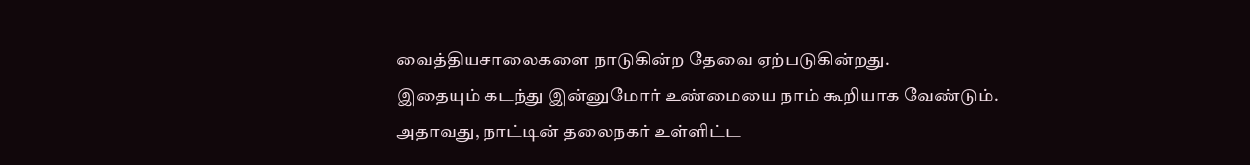வைத்தியசாலைகளை நாடுகின்ற தேவை ஏற்படுகின்றது.
இதையும் கடந்து இன்னுமோர் உண்மையை நாம் கூறியாக வேண்டும். அதாவது, நாட்டின் தலைநகர் உள்ளிட்ட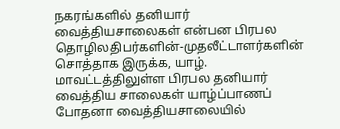நகரங்களில் தனியார் வைத்தியசாலைகள் என்பன பிரபல தொழிலதிபர்களின்-முதலீட்டாளர்களின் சொத்தாக இருக்க, யாழ். மாவட்டத்திலுள்ள பிரபல தனியார் வைத்திய சாலைகள் யாழ்ப்பாணப் போதனா வைத்தியசாலையில்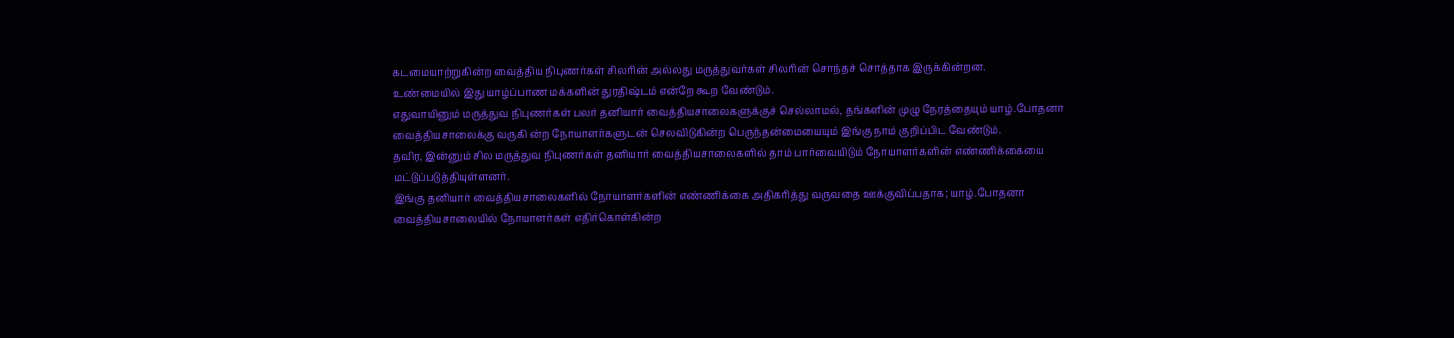கடமையாற்றுகின்ற வைத்திய நிபுணர்கள் சிலரின் அல்லது மருத்துவர்கள் சிலரின் சொந்தச் சொத்தாக இருக்கின்றன.
உண்மையில் இது யாழ்ப்பாண மக்களின் துரதிஷ்டம் என்றே கூற வேண்டும்.
எதுவாயினும் மருத்துவ நிபுணர்கள் பலர் தனியார் வைத்தியசாலைகளுக்குச் செல்லாமல், தங்களின் முழு நேரத்தையும் யாழ்.போதனா வைத்தியசாலைக்கு வருகி ன்ற நோயாளர்களுடன் செலவிடுகின்ற பெருந்தன்மையையும் இங்கு நாம் குறிப்பிட வேண்டும்.
தவிர, இன்னும் சில மருத்துவ நிபுணர்கள் தனியார் வைத்தியசாலைகளில் தாம் பார்வையிடும் நோயாளர்களின் எண்ணிக்கையை மட்டுப்படுத்தியுள்ளனர்.
இங்கு தனியார் வைத்தியசாலைகளில் நோயாளர்களின் எண்ணிக்கை அதிகரித்து வருவதை ஊக்குவிப்பதாக; யாழ்.போதனா வைத்தியசாலையில் நோயாளர்கள் எதிர்கொள்கின்ற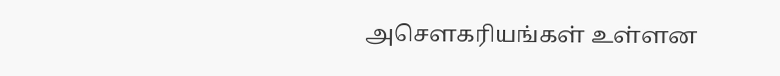அசௌகரியங்கள் உள்ளன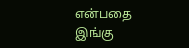என்பதை இங்கு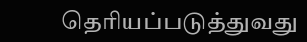தெரியப்படுத்துவது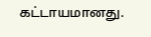கட்டாயமானது.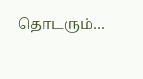தொடரும்…